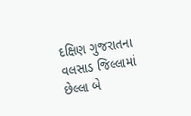દક્ષિણ ગુજરાતના વલસાડ જિલ્લામાં છેલ્લા બે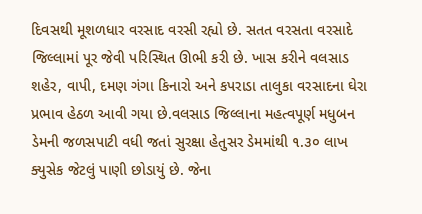દિવસથી મૂશળધાર વરસાદ વરસી રહ્યો છે. સતત વરસતા વરસાદે જિલ્લામાં પૂર જેવી પરિસ્થિત ઊભી કરી છે. ખાસ કરીને વલસાડ શહેર, વાપી, દમણ ગંગા કિનારો અને કપરાડા તાલુકા વરસાદના ઘેરા પ્રભાવ હેઠળ આવી ગયા છે.વલસાડ જિલ્લાના મહત્વપૂર્ણ મધુબન ડેમની જળસપાટી વધી જતાં સુરક્ષા હેતુસર ડેમમાંથી ૧.૩૦ લાખ ક્યુસેક જેટલું પાણી છોડાયું છે. જેના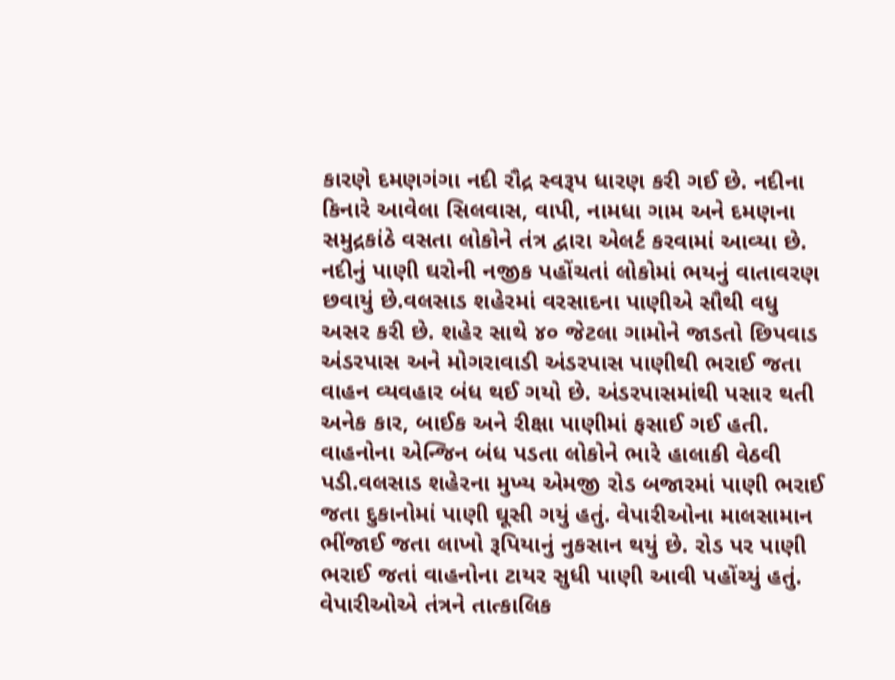કારણે દમણગંગા નદી રૌદ્ર સ્વરૂપ ધારણ કરી ગઈ છે. નદીના કિનારે આવેલા સિલવાસ, વાપી, નામધા ગામ અને દમણના સમુદ્રકાંઠે વસતા લોકોને તંત્ર દ્વારા એલર્ટ કરવામાં આવ્યા છે. નદીનું પાણી ઘરોની નજીક પહોંચતાં લોકોમાં ભયનું વાતાવરણ છવાયું છે.વલસાડ શહેરમાં વરસાદના પાણીએ સૌથી વધુ અસર કરી છે. શહેર સાથે ૪૦ જેટલા ગામોને જાડતો છિપવાડ અંડરપાસ અને મોગરાવાડી અંડરપાસ પાણીથી ભરાઈ જતા વાહન વ્યવહાર બંધ થઈ ગયો છે. અંડરપાસમાંથી પસાર થતી અનેક કાર, બાઈક અને રીક્ષા પાણીમાં ફસાઈ ગઈ હતી. વાહનોના એન્જિન બંધ પડતા લોકોને ભારે હાલાકી વેઠવી પડી.વલસાડ શહેરના મુખ્ય એમજી રોડ બજારમાં પાણી ભરાઈ જતા દુકાનોમાં પાણી ઘૂસી ગયું હતું. વેપારીઓના માલસામાન ભીંજાઈ જતા લાખો રૂપિયાનું નુકસાન થયું છે. રોડ પર પાણી ભરાઈ જતાં વાહનોના ટાયર સુધી પાણી આવી પહોંચ્યું હતું. વેપારીઓએ તંત્રને તાત્કાલિક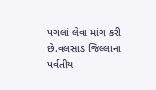પગલાં લેવા માંગ કરી છે.વલસાડ જિલ્લાના પર્વતીય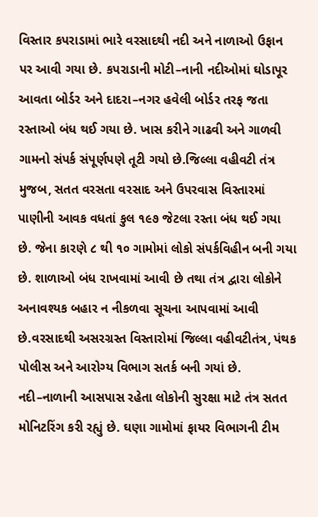વિસ્તાર કપરાડામાં ભારે વરસાદથી નદી અને નાળાઓ ઉફાન પર આવી ગયા છે. કપરાડાની મોટી–નાની નદીઓમાં ઘોડાપૂર આવતા બોર્ડર અને દાદરા–નગર હવેલી બોર્ડર તરફ જતા રસ્તાઓ બંધ થઈ ગયા છે. ખાસ કરીને ગાઢવી અને ગાળવી ગામનો સંપર્ક સંપૂર્ણપણે તૂટી ગયો છે.જિલ્લા વહીવટી તંત્ર મુજબ, સતત વરસતા વરસાદ અને ઉપરવાસ વિસ્તારમાં પાણીની આવક વધતાં કુલ ૧૯૭ જેટલા રસ્તા બંધ થઈ ગયા છે. જેના કારણે ૮ થી ૧૦ ગામોમાં લોકો સંપર્કવિહીન બની ગયા છે. શાળાઓ બંધ રાખવામાં આવી છે તથા તંત્ર દ્વારા લોકોને અનાવશ્યક બહાર ન નીકળવા સૂચના આપવામાં આવી છે.વરસાદથી અસરગ્રસ્ત વિસ્તારોમાં જિલ્લા વહીવટીતંત્ર, પંથક પોલીસ અને આરોગ્ય વિભાગ સતર્ક બની ગયાં છે. નદી–નાળાની આસપાસ રહેતા લોકોની સુરક્ષા માટે તંત્ર સતત મોનિટરિંગ કરી રહ્યું છે. ઘણા ગામોમાં ફાયર વિભાગની ટીમ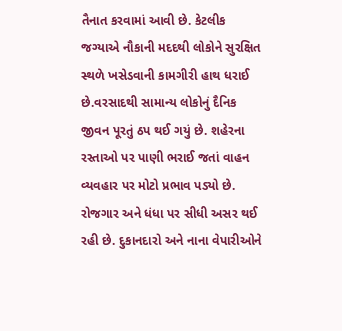તૈનાત કરવામાં આવી છે. કેટલીક જગ્યાએ નૌકાની મદદથી લોકોને સુરક્ષિત સ્થળે ખસેડવાની કામગીરી હાથ ધરાઈ છે.વરસાદથી સામાન્ય લોકોનું દૈનિક જીવન પૂરતું ઠપ થઈ ગયું છે. શહેરના રસ્તાઓ પર પાણી ભરાઈ જતાં વાહન વ્યવહાર પર મોટો પ્રભાવ પડ્યો છે. રોજગાર અને ધંધા પર સીધી અસર થઈ રહી છે. દુકાનદારો અને નાના વેપારીઓને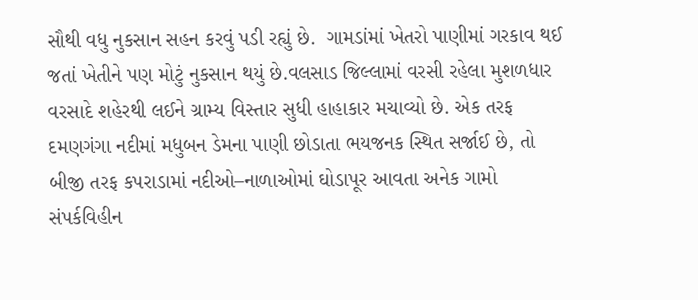સૌથી વધુ નુકસાન સહન કરવું પડી રહ્યું છે.  ગામડાંમાં ખેતરો પાણીમાં ગરકાવ થઈ જતાં ખેતીને પણ મોટું નુકસાન થયું છે.વલસાડ જિલ્લામાં વરસી રહેલા મુશળધાર વરસાદે શહેરથી લઈને ગ્રામ્ય વિસ્તાર સુધી હાહાકાર મચાવ્યો છે. એક તરફ દમણગંગા નદીમાં મધુબન ડેમના પાણી છોડાતા ભયજનક સ્થિત સર્જાઈ છે, તો બીજી તરફ કપરાડામાં નદીઓ–નાળાઓમાં ઘોડાપૂર આવતા અનેક ગામો સંપર્કવિહીન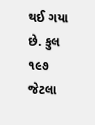થઈ ગયા છે. કુલ ૧૯૭ જેટલા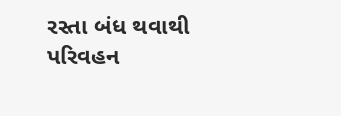રસ્તા બંધ થવાથી પરિવહન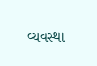વ્યવસ્થા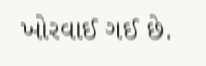ખોરવાઈ ગઈ છે.